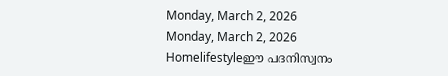Monday, March 2, 2026
Monday, March 2, 2026
Homelifestyleഈ പദനിസ്വനം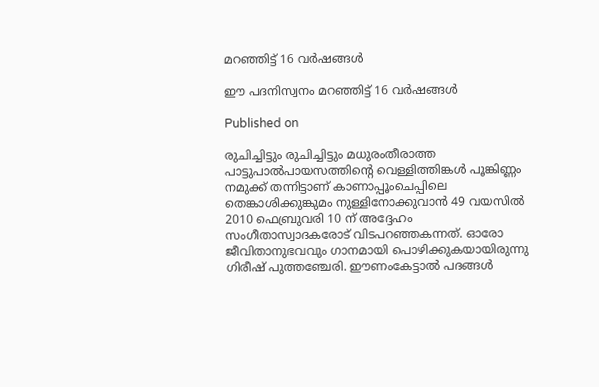മറഞ്ഞിട്ട് 16 വർഷങ്ങൾ

ഈ പദനിസ്വനം മറഞ്ഞിട്ട് 16 വർഷങ്ങൾ

Published on

രുചിച്ചിട്ടും രുചിച്ചിട്ടും മധുരംതീരാത്ത പാട്ടുപാൽപായസത്തിന്റെ വെള്ളിത്തിങ്കള്‍ പൂങ്കിണ്ണം നമുക്ക് തന്നിട്ടാണ് കാണാപ്പൂംചെപ്പിലെ തെങ്കാശിക്കുങ്കുമം നുള്ളിനോക്കുവാൻ 49 വയസിൽ 2010 ഫെബ്രുവരി 10 ന് അദ്ദേഹം സംഗീതാസ്വാദകരോട് വിടപറഞ്ഞകന്നത്. ഓരോ ജീവിതാനുഭവവും ഗാനമായി പൊഴിക്കുകയായിരുന്നു ഗിരീഷ് പുത്തഞ്ചേരി. ഈണംകേട്ടാൽ പദങ്ങൾ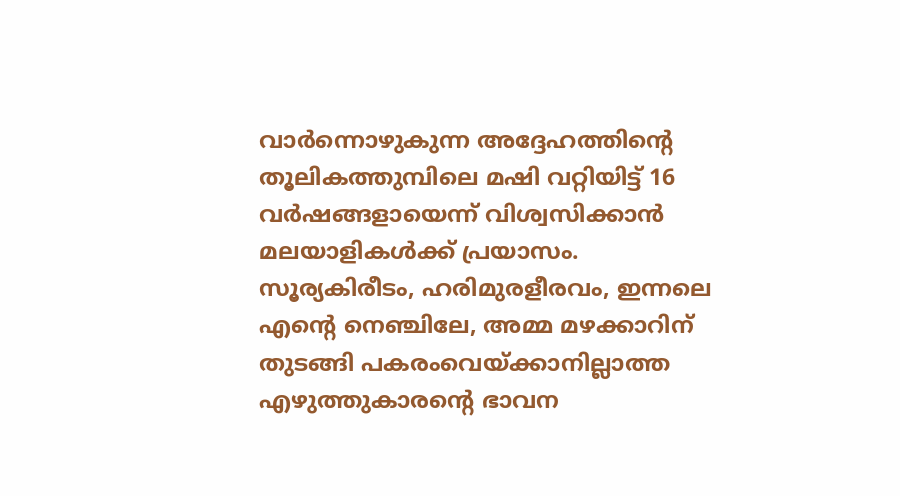വാർന്നൊഴുകുന്ന അദ്ദേഹത്തിന്റെ തൂലികത്തുമ്പിലെ മഷി വറ്റിയിട്ട് 16 വർഷങ്ങളായെന്ന് വിശ്വസിക്കാൻ മലയാളികൾക്ക് പ്രയാസം. സൂര്യകിരീടം, ഹരിമുരളീരവം, ഇന്നലെ എന്റെ നെഞ്ചിലേ, അമ്മ മഴക്കാറിന് തുടങ്ങി പകരംവെയ്ക്കാനില്ലാത്ത എഴുത്തുകാരന്റെ ഭാവന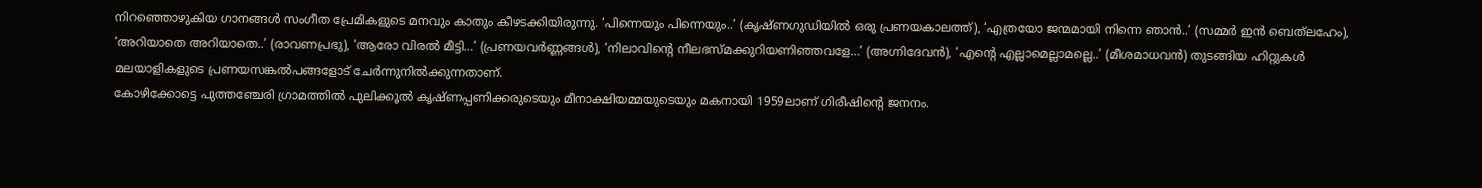നിറഞ്ഞൊഴുകിയ ഗാനങ്ങൾ സംഗീത പ്രേമികളുടെ മനവും കാതും കീഴടക്കിയിരുന്നു. ‘പിന്നെയും പിന്നെയും..’ (കൃഷ്ണഗുഡിയില്‍ ഒരു പ്രണയകാലത്ത്), ‘എത്രയോ ജന്മമായി നിന്നെ ഞാന്‍..’ (സമ്മര്‍ ഇന്‍ ബെത്‌ലഹേം), ‘അറിയാതെ അറിയാതെ..’ (രാവണപ്രഭു), ‘ആരോ വിരൽ മീട്ടി…’ (പ്രണയവർണ്ണങ്ങൾ), ‘നിലാവിന്റെ നീലഭസ്മക്കുറിയണിഞ്ഞവളേ…’ (അഗ്നിദേവൻ), ‘എന്റെ എല്ലാമെല്ലാമല്ലെ..’ (മീശമാധവന്‍) തുടങ്ങിയ ഹിറ്റുകള്‍ മലയാളികളുടെ പ്രണയസങ്കൽപങ്ങളോട് ചേർന്നുനിൽക്കുന്നതാണ്.
കോഴിക്കോട്ടെ പുത്തഞ്ചേരി ഗ്രാമത്തിൽ പുലിക്കൂൽ കൃഷ്ണപ്പണിക്കരുടെയും മീനാക്ഷിയമ്മയുടെയും മകനായി 1959ലാണ് ഗിരീഷിന്റെ ജനനം.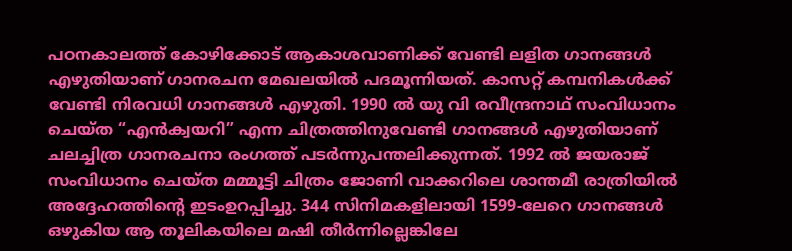പഠനകാലത്ത് കോഴിക്കോട് ആകാശവാണിക്ക് വേണ്ടി ലളിത ഗാനങ്ങൾ എഴുതിയാണ് ഗാനരചന മേഖലയിൽ പദമൂന്നിയത്. കാസറ്റ് കമ്പനികൾക്ക് വേണ്ടി നിരവധി ഗാനങ്ങൾ എഴുതി. 1990 ല്‍ യു വി രവീന്ദ്രനാഥ് സംവിധാനം ചെയ്‌ത “എൻക്വയറി” എന്ന ചിത്രത്തിനുവേണ്ടി ഗാനങ്ങൾ എഴുതിയാണ്‌ ചലച്ചിത്ര ഗാനരചനാ രംഗത്ത് പടർന്നുപന്തലിക്കുന്നത്. 1992 ല്‍ ജയരാജ് സംവിധാനം ചെയ്‌ത മമ്മൂട്ടി ചിത്രം ജോണി വാക്കറിലെ ശാന്തമീ രാത്രിയില്‍ അദ്ദേഹത്തിന്റെ ഇടംഉറപ്പിച്ചു. 344 സിനിമകളിലായി 1599-ലേറെ ഗാനങ്ങൾ ഒഴുകിയ ആ തൂലികയിലെ മഷി തീർന്നില്ലെങ്കിലേ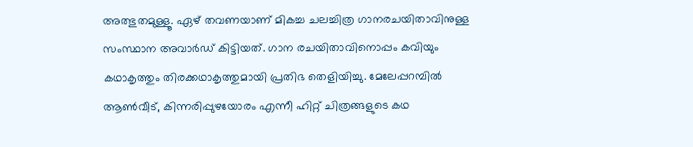അത്ഭുതമുള്ളൂ. ഏഴ് തവണയാണ് മികച്ച ചലച്ചിത്ര ഗാനരചയിതാവിനുള്ള സംസ്ഥാന അവാർഡ് കിട്ടിയത്. ഗാന രചയിതാവിനൊപ്പം കവിയും കഥാകൃത്തും തിരക്കഥാകൃത്തുമായി പ്രതിഭ തെളിയിച്ചു. മേലേപ്പറമ്പിൽ ആൺവീട്, കിന്നരിപ്പുഴയോരം എന്നീ ഹിറ്റ് ചിത്രങ്ങളുടെ കഥ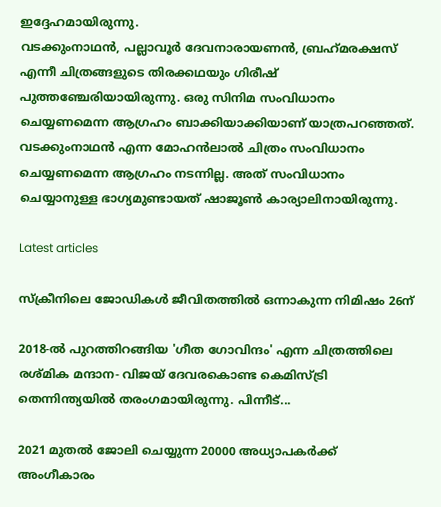ഇദ്ദേഹമായിരുന്നു.
വടക്കുംനാഥൻ, പല്ലാവൂർ ദേവനാരായണൻ, ബ്രഹ്‌മരക്ഷസ് എന്നീ ചിത്രങ്ങളുടെ തിരക്കഥയും ഗിരീഷ് പുത്തഞ്ചേരിയായിരുന്നു. ഒരു സിനിമ സംവിധാനം ചെയ്യണമെന്ന ആഗ്രഹം ബാക്കിയാക്കിയാണ് യാത്രപറഞ്ഞത്. വടക്കുംനാഥന്‍ എന്ന മോഹന്‍ലാല്‍ ചിത്രം സംവിധാനം ചെയ്യണമെന്ന ആഗ്രഹം നടന്നില്ല. അത് സംവിധാനം ചെയ്യാനുള്ള ഭാഗ്യമുണ്ടായത് ഷാജൂൺ കാര്യാലിനായിരുന്നു.

Latest articles

സ്ക്രീനിലെ ജോഡികൾ ജീവിതത്തിൽ ഒന്നാകുന്ന നിമിഷം 26ന്

2018-ൽ പുറത്തിറങ്ങിയ 'ഗീത ഗോവിന്ദം' എന്ന ചിത്രത്തിലെ രശ്‌മിക മന്ദാന- വിജയ്‌ ദേവരകൊണ്ട കെമിസ്ട്രി തെന്നിന്ത്യയിൽ തരംഗമായിരുന്നു. പിന്നീട്...

2021 മുതൽ ജോലി ചെയ്യുന്ന 20000 അധ്യാപകർക്ക് അംഗീകാരം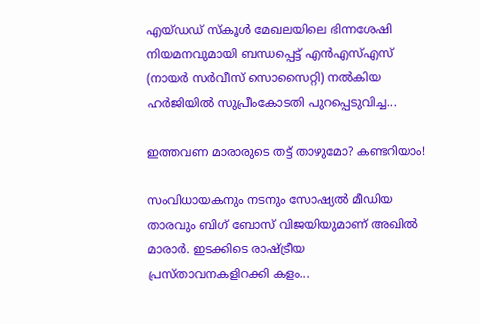എയ്ഡഡ് സ്‌കൂൾ മേഖലയിലെ ഭിന്നശേഷി നിയമനവുമായി ബന്ധപ്പെട്ട് എൻഎസ്എസ് (നായർ സർവീസ് സൊസൈറ്റി) നൽകിയ ഹർജിയിൽ സുപ്രീംകോടതി പുറപ്പെടുവിച്ച...

ഇത്തവണ മാരാരുടെ തട്ട് താഴുമോ? കണ്ടറിയാം!

സംവിധായകനും നടനും സോഷ്യൽ മീഡിയ താരവും ബിഗ് ബോസ് വിജയിയുമാണ് അഖില്‍ മാരാര്‍. ഇടക്കിടെ രാഷ്ട്രീയ പ്രസ്താവനകളിറക്കി കളം...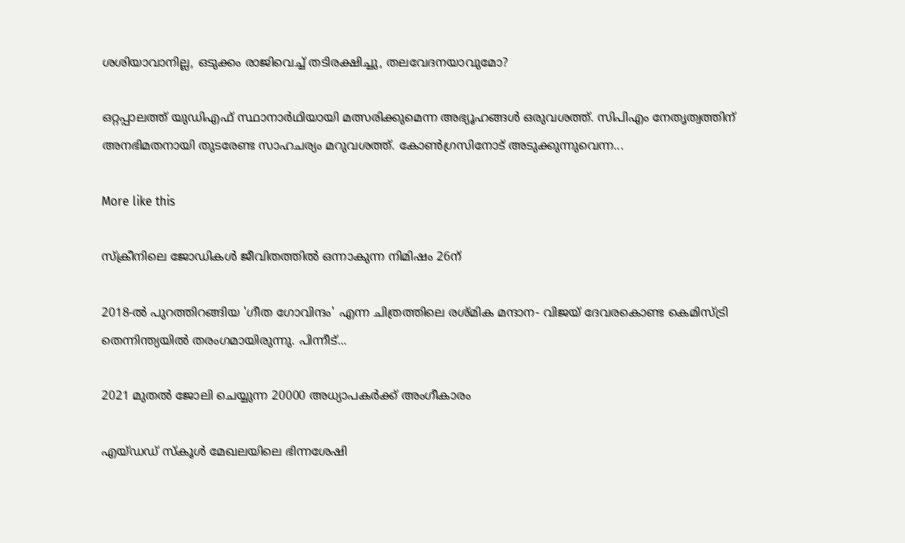ശശിയാവാനില്ല, ഒടുക്കം രാജിവെച്ച് തടിരക്ഷിച്ചു, തലവേദനയാവുമോ?

ഒറ്റപ്പാലത്ത് യുഡിഎഫ് സ്ഥാനാർഥിയായി മത്സരിക്കുമെന്ന അഭ്യൂഹങ്ങൾ ഒരുവശത്ത്. സിപിഎം നേതൃത്വത്തിന് അനഭിമതനായി തുടരേണ്ട സാഹചര്യം മറുവശത്ത്. കോൺഗ്രസിനോട് അടുക്കുന്നുവെന്ന...

More like this

സ്ക്രീനിലെ ജോഡികൾ ജീവിതത്തിൽ ഒന്നാകുന്ന നിമിഷം 26ന്

2018-ൽ പുറത്തിറങ്ങിയ 'ഗീത ഗോവിന്ദം' എന്ന ചിത്രത്തിലെ രശ്‌മിക മന്ദാന- വിജയ്‌ ദേവരകൊണ്ട കെമിസ്ട്രി തെന്നിന്ത്യയിൽ തരംഗമായിരുന്നു. പിന്നീട്...

2021 മുതൽ ജോലി ചെയ്യുന്ന 20000 അധ്യാപകർക്ക് അംഗീകാരം

എയ്ഡഡ് സ്‌കൂൾ മേഖലയിലെ ഭിന്നശേഷി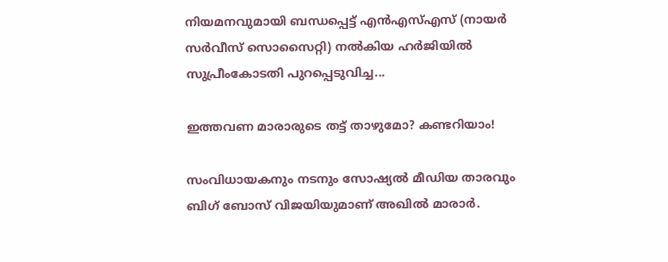നിയമനവുമായി ബന്ധപ്പെട്ട് എൻഎസ്എസ് (നായർ സർവീസ് സൊസൈറ്റി) നൽകിയ ഹർജിയിൽ സുപ്രീംകോടതി പുറപ്പെടുവിച്ച...

ഇത്തവണ മാരാരുടെ തട്ട് താഴുമോ? കണ്ടറിയാം!

സംവിധായകനും നടനും സോഷ്യൽ മീഡിയ താരവും ബിഗ് ബോസ് വിജയിയുമാണ് അഖില്‍ മാരാര്‍.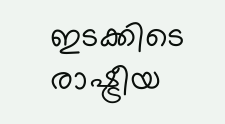ഇടക്കിടെ രാഷ്ട്രീയ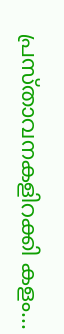പ്രസ്താവനകളിറക്കി കളം...